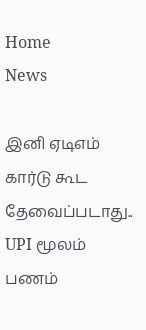Home
News

இனி ஏடிஎம் கார்டு கூட தேவைப்படாது.. UPI மூலம் பணம்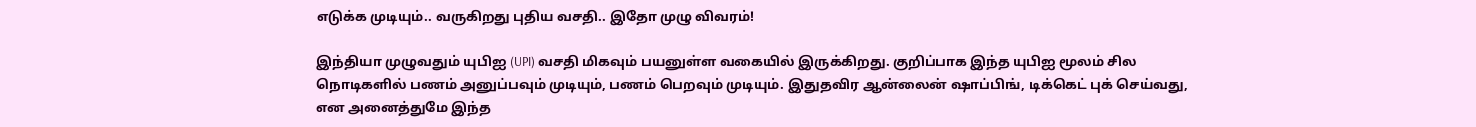எடுக்க முடியும்.. வருகிறது புதிய வசதி.. இதோ முழு விவரம்!

இந்தியா முழுவதும் யுபிஐ (UPI) வசதி மிகவும் பயனுள்ள வகையில் இருக்கிறது. குறிப்பாக இந்த யுபிஐ மூலம் சில நொடிகளில் பணம் அனுப்பவும் முடியும், பணம் பெறவும் முடியும். இதுதவிர ஆன்லைன் ஷாப்பிங், டிக்கெட் புக் செய்வது, என அனைத்துமே இந்த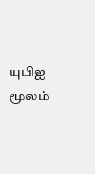யுபிஐ மூலம்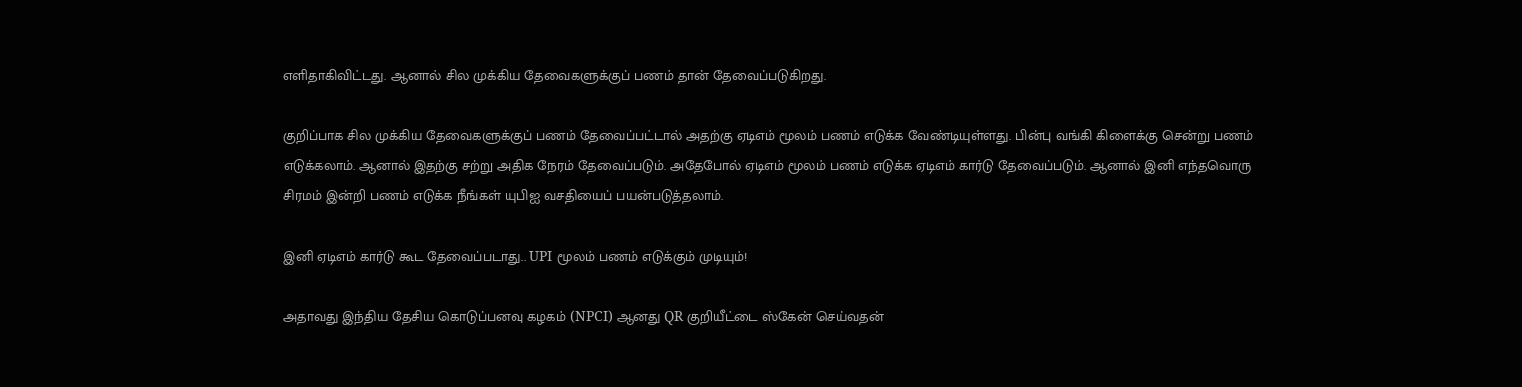எளிதாகிவிட்டது. ஆனால் சில முக்கிய தேவைகளுக்குப் பணம் தான் தேவைப்படுகிறது.

குறிப்பாக சில முக்கிய தேவைகளுக்குப் பணம் தேவைப்பட்டால் அதற்கு ஏடிஎம் மூலம் பணம் எடுக்க வேண்டியுள்ளது. பின்பு வங்கி கிளைக்கு சென்று பணம் எடுக்கலாம். ஆனால் இதற்கு சற்று அதிக நேரம் தேவைப்படும். அதேபோல் ஏடிஎம் மூலம் பணம் எடுக்க ஏடிஎம் கார்டு தேவைப்படும். ஆனால் இனி எந்தவொரு சிரமம் இன்றி பணம் எடுக்க நீங்கள் யுபிஐ வசதியைப் பயன்படுத்தலாம்.

இனி ஏடிஎம் கார்டு கூட தேவைப்படாது.. UPI மூலம் பணம் எடுக்கும் முடியும்!

அதாவது இந்திய தேசிய கொடுப்பனவு கழகம் (NPCI) ஆனது QR குறியீட்டை ஸ்கேன் செய்வதன்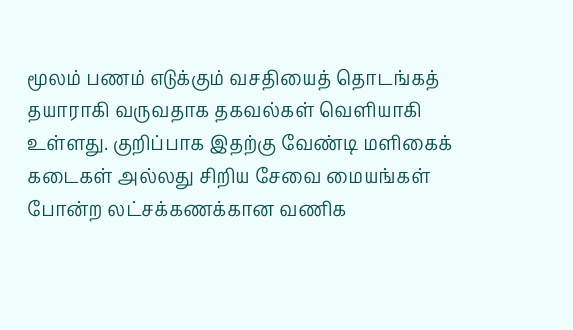மூலம் பணம் எடுக்கும் வசதியைத் தொடங்கத் தயாராகி வருவதாக தகவல்கள் வெளியாகி உள்ளது. குறிப்பாக இதற்கு வேண்டி மளிகைக் கடைகள் அல்லது சிறிய சேவை மையங்கள் போன்ற லட்சக்கணக்கான வணிக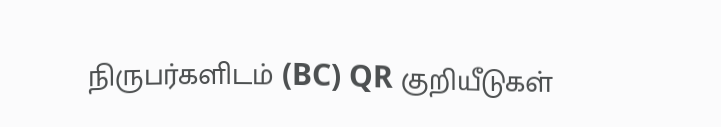நிருபர்களிடம் (BC) QR குறியீடுகள்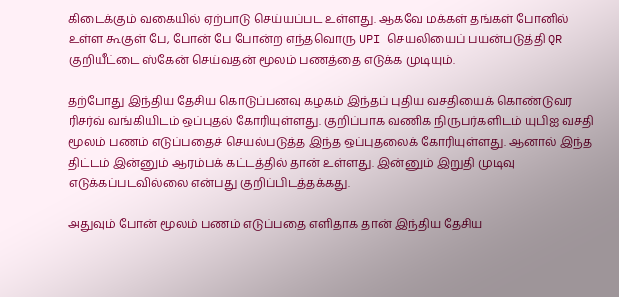கிடைக்கும் வகையில் ஏற்பாடு செய்யப்பட உள்ளது. ஆகவே மக்கள் தங்கள் போனில் உள்ள கூகுள் பே, போன் பே போன்ற எந்தவொரு UPI செயலியைப் பயன்படுத்தி QR குறியீட்டை ஸ்கேன் செய்வதன் மூலம் பணத்தை எடுக்க முடியும்.

தற்போது இந்திய தேசிய கொடுப்பனவு கழகம் இந்தப் புதிய வசதியைக் கொண்டுவர ரிசர்வ் வங்கியிடம் ஒப்புதல் கோரியுள்ளது. குறிப்பாக வணிக நிருபர்களிடம் யுபிஐ வசதி மூலம் பணம் எடுப்பதைச் செயல்படுத்த இந்த ஒப்புதலைக் கோரியுள்ளது. ஆனால் இந்த திட்டம் இன்னும் ஆரம்பக் கட்டத்தில் தான் உள்ளது. இன்னும் இறுதி முடிவு எடுக்கப்படவில்லை என்பது குறிப்பிடத்தக்கது.

அதுவும் போன் மூலம் பணம் எடுப்பதை எளிதாக தான் இந்திய தேசிய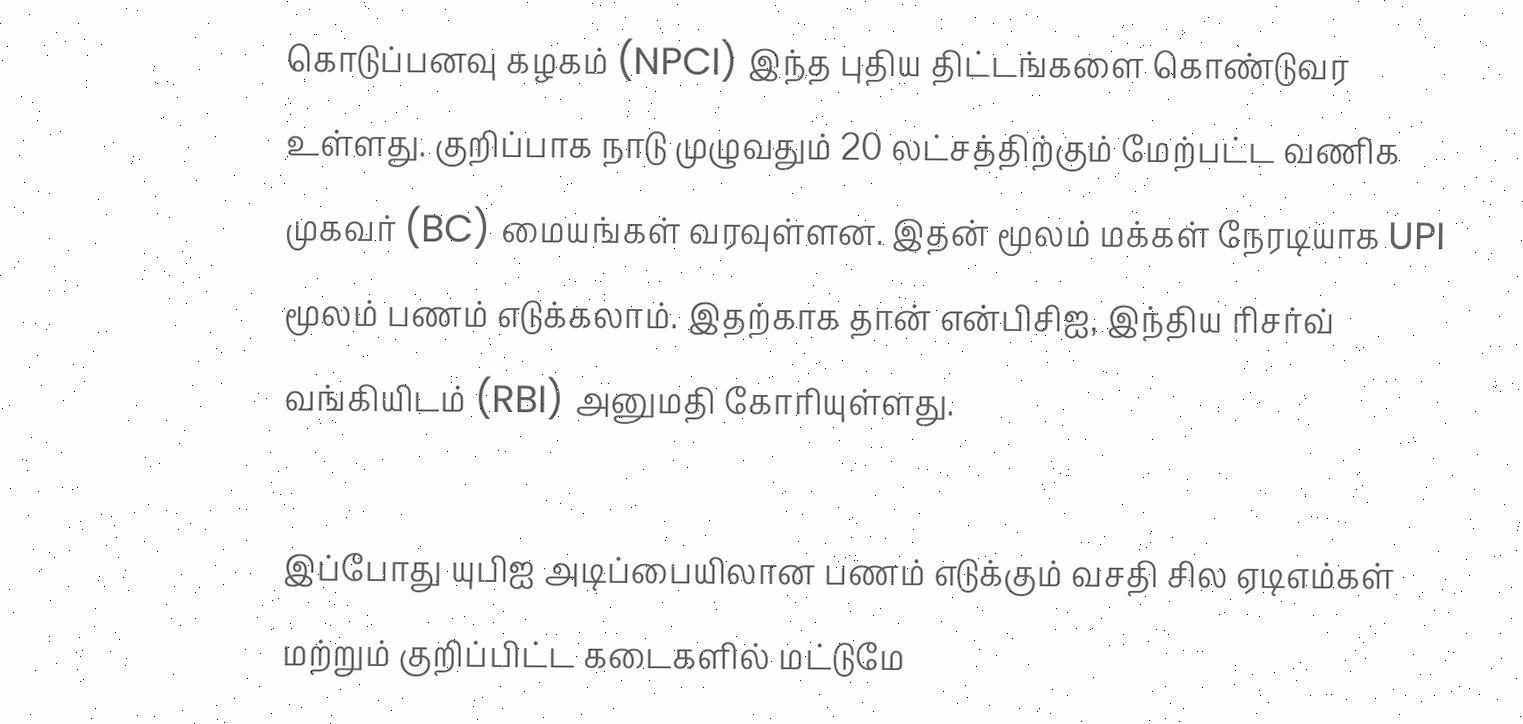கொடுப்பனவு கழகம் (NPCI) இந்த புதிய திட்டங்களை கொண்டுவர உள்ளது. குறிப்பாக நாடு முழுவதும் 20 லட்சத்திற்கும் மேற்பட்ட வணிக முகவர் (BC) மையங்கள் வரவுள்ளன. இதன் மூலம் மக்கள் நேரடியாக UPI மூலம் பணம் எடுக்கலாம். இதற்காக தான் என்பிசிஐ, இந்திய ரிசர்வ் வங்கியிடம் (RBI) அனுமதி கோரியுள்ளது.

இப்போது யுபிஐ அடிப்பையிலான பணம் எடுக்கும் வசதி சில ஏடிஎம்கள் மற்றும் குறிப்பிட்ட கடைகளில் மட்டுமே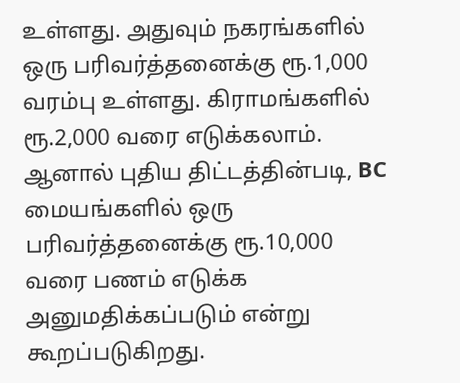உள்ளது. அதுவும் நகரங்களில் ஒரு பரிவர்த்தனைக்கு ரூ.1,000 வரம்பு உள்ளது. கிராமங்களில் ரூ.2,000 வரை எடுக்கலாம். ஆனால் புதிய திட்டத்தின்படி, BC மையங்களில் ஒரு பரிவர்த்தனைக்கு ரூ.10,000 வரை பணம் எடுக்க அனுமதிக்கப்படும் என்று கூறப்படுகிறது.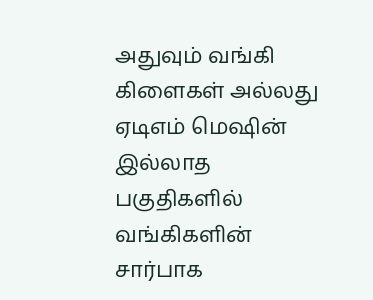அதுவும் வங்கி கிளைகள் அல்லது ஏடிஎம் மெஷின் இல்லாத பகுதிகளில் வங்கிகளின் சார்பாக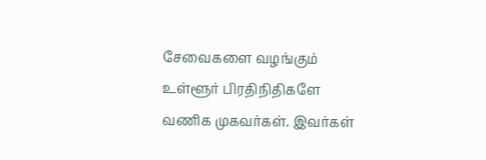சேவைகளை வழங்கும் உள்ளூர் பிரதிநிதிகளே வணிக முகவர்கள். இவர்கள்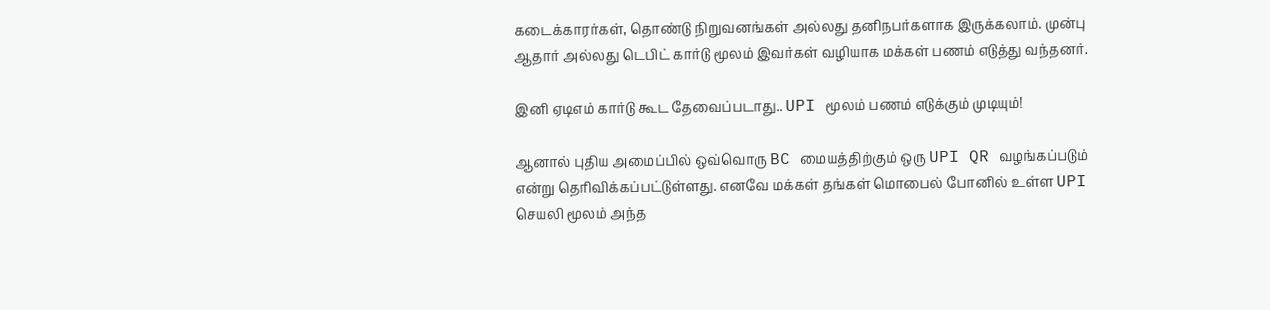கடைக்காரர்கள், தொண்டு நிறுவனங்கள் அல்லது தனிநபர்களாக இருக்கலாம். முன்பு ஆதார் அல்லது டெபிட் கார்டு மூலம் இவர்கள் வழியாக மக்கள் பணம் எடுத்து வந்தனர்.

இனி ஏடிஎம் கார்டு கூட தேவைப்படாது.. UPI மூலம் பணம் எடுக்கும் முடியும்!

ஆனால் புதிய அமைப்பில் ஒவ்வொரு BC மையத்திற்கும் ஒரு UPI QR வழங்கப்படும் என்று தெரிவிக்கப்பட்டுள்ளது. எனவே மக்கள் தங்கள் மொபைல் போனில் உள்ள UPI செயலி மூலம் அந்த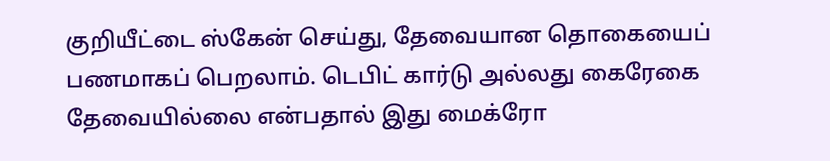குறியீட்டை ஸ்கேன் செய்து, தேவையான தொகையைப் பணமாகப் பெறலாம். டெபிட் கார்டு அல்லது கைரேகை தேவையில்லை என்பதால் இது மைக்ரோ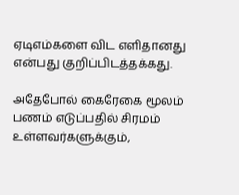ஏடிஎம்களை விட எளிதானது என்பது குறிப்பிடத்தக்கது.

அதேபோல் கைரேகை மூலம் பணம் எடுப்பதில் சிரமம் உள்ளவர்களுக்கும்,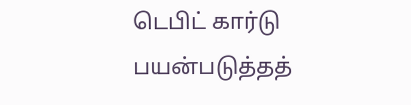டெபிட் கார்டு பயன்படுத்தத்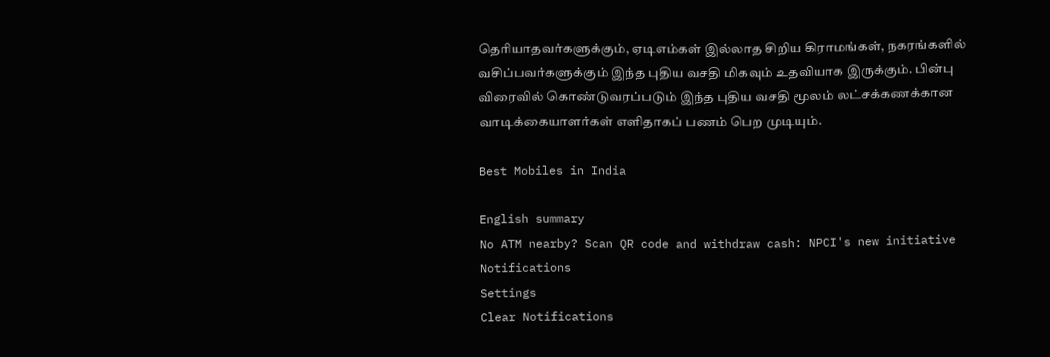தெரியாதவர்களுக்கும், ஏடிஎம்கள் இல்லாத சிறிய கிராமங்கள், நகரங்களில் வசிப்பவர்களுக்கும் இந்த புதிய வசதி மிகவும் உதவியாக இருக்கும். பின்பு விரைவில் கொண்டுவரப்படும் இந்த புதிய வசதி மூலம் லட்சக்கணக்கான வாடிக்கையாளர்கள் எளிதாகப் பணம் பெற முடியும்.

Best Mobiles in India

English summary
No ATM nearby? Scan QR code and withdraw cash: NPCI's new initiative
Notifications
Settings
Clear Notifications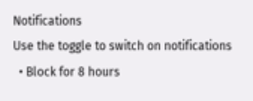Notifications
Use the toggle to switch on notifications
  • Block for 8 hours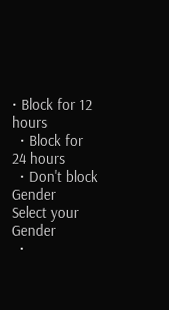• Block for 12 hours
  • Block for 24 hours
  • Don't block
Gender
Select your Gender
  •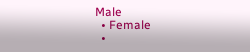Male
  • Female
  •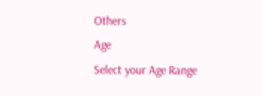Others
Age
Select your Age Range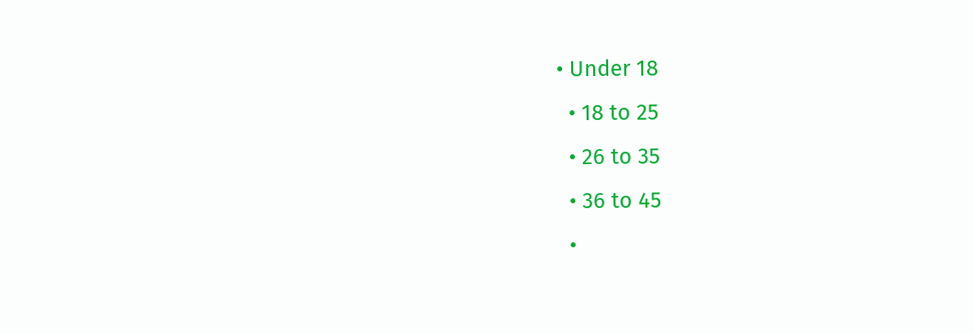• Under 18
  • 18 to 25
  • 26 to 35
  • 36 to 45
  •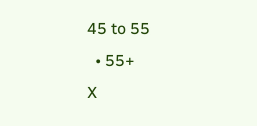45 to 55
  • 55+
X